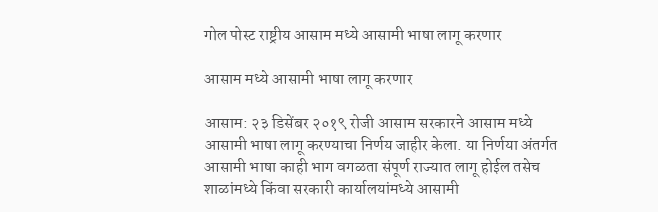गोल पोस्ट राष्ट्रीय आसाम मध्ये आसामी भाषा लागू करणार

आसाम मध्ये आसामी भाषा लागू करणार

आसाम: २३ डिसेंबर २०१९ रोजी आसाम सरकारने आसाम मध्ये आसामी भाषा लागू करण्याचा निर्णय जाहीर केला. या निर्णया अंतर्गत आसामी भाषा काही भाग वगळता संपूर्ण राज्यात लागू होईल तसेच शाळांमध्ये किंवा सरकारी कार्यालयांमध्ये आसामी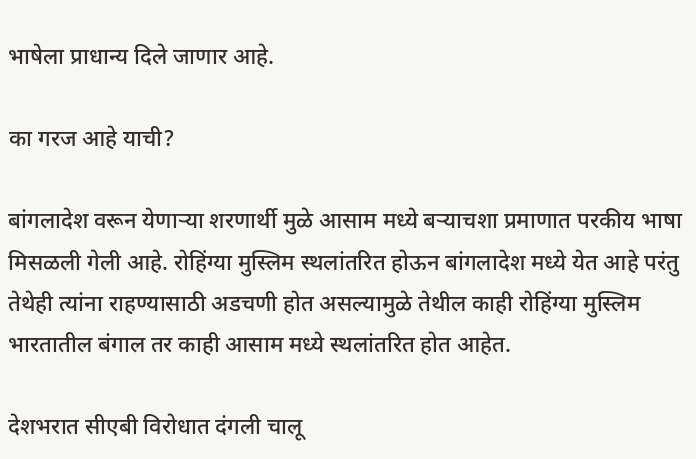भाषेला प्राधान्य दिले जाणार आहे.

का गरज आहे याची?

बांगलादेश वरून येणाऱ्या शरणार्थी मुळे आसाम मध्ये बऱ्याचशा प्रमाणात परकीय भाषा मिसळली गेली आहे. रोहिंग्या मुस्लिम स्थलांतरित होऊन बांगलादेश मध्ये येत आहे परंतु तेथेही त्यांना राहण्यासाठी अडचणी होत असल्यामुळे तेथील काही रोहिंग्या मुस्लिम भारतातील बंगाल तर काही आसाम मध्ये स्थलांतरित होत आहेत.

देशभरात सीएबी विरोधात दंगली चालू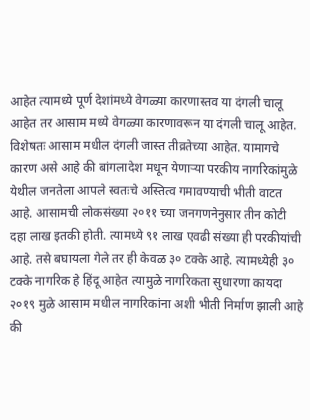आहेत त्यामध्ये पूर्ण देशांमध्ये वेगळ्या कारणास्तव या दंगली चालू आहेत तर आसाम मध्ये वेगळ्या कारणावरून या दंगली चालू आहेत. विशेषतः आसाम मधील दंगली जास्त तीव्रतेच्या आहेत. यामागचे कारण असे आहे की बांगलादेश मधून येणाऱ्या परकीय नागरिकांमुळे येथील जनतेला आपले स्वतःचे अस्तित्व गमावण्याची भीती वाटत आहे. आसामची लोकसंख्या २०११ च्या जनगणनेनुसार तीन कोटी दहा लाख इतकी होती. त्यामध्ये ९१ लाख एवढी संख्या ही परकीयांची आहे. तसे बघायला गेले तर ही केवळ ३० टक्के आहे. त्यामध्येही ३० टक्के नागरिक हे हिंदू आहेत त्यामुळे नागरिकता सुधारणा कायदा २०१९ मुळे आसाम मधील नागरिकांना अशी भीती निर्माण झाली आहे की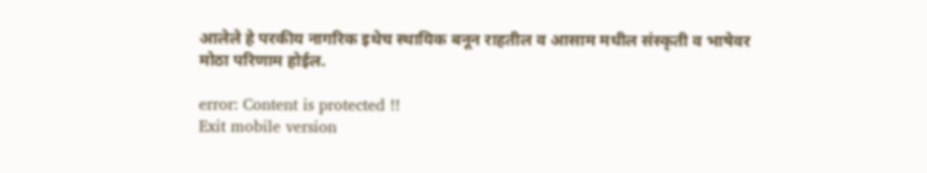आलेले हे परकीय नागरिक इथेच स्थायिक बनून राहतील व आसाम मधील संस्कृती व भाषेवर मोठा परिणाम होईल.

error: Content is protected !!
Exit mobile version